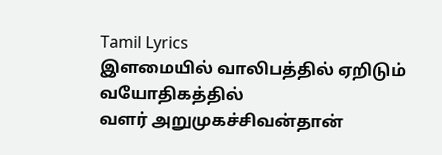Tamil Lyrics
இளமையில் வாலிபத்தில் ஏறிடும் வயோதிகத்தில்
வளர் அறுமுகச்சிவன்தான்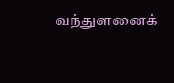வந்துளனைக்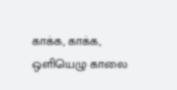காக்க, காக்க,
ஒளியெழு காலை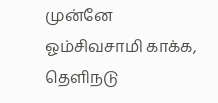முன்னே ஓம்சிவசாமி காக்க,
தெளிநடு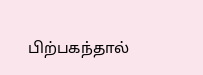பிற்பகந்தால்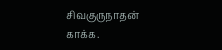சிவகுருநாதன் காக்க.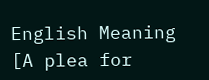English Meaning
[A plea for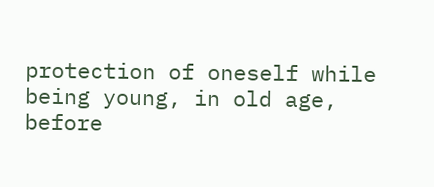protection of oneself while being young, in old age, before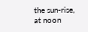the sun-rise, at noon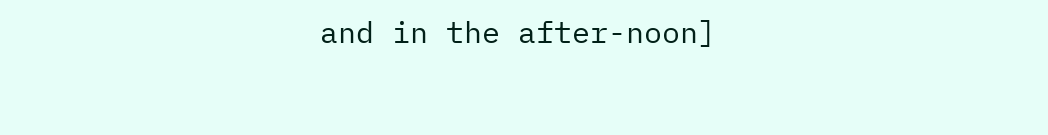and in the after-noon]